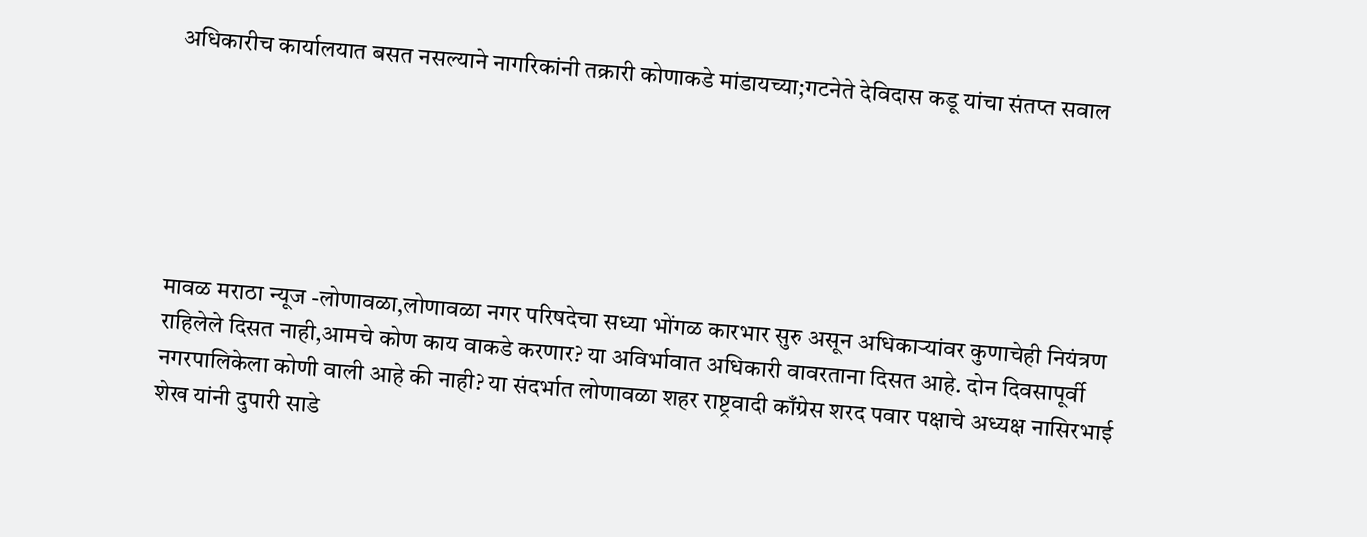अधिकारीच कार्यालयात बसत नसल्याने नागरिकांनी तक्रारी कोणाकडे मांडायच्या;गटनेते देविदास कडू यांचा संतप्त सवाल






मावळ मराठा न्यूज -लोणावळा,लोणावळा नगर परिषदेचा सध्या भोंगळ कारभार सुरु असून अधिकाऱ्यांवर कुणाचेही नियंत्रण राहिलेले दिसत नाही,आमचे कोण काय वाकडे करणार? या अविर्भावात अधिकारी वावरताना दिसत आहे. दोन दिवसापूर्वी नगरपालिकेला कोणी वाली आहे की नाही? या संदर्भात लोणावळा शहर राष्ट्रवादी काँग्रेस शरद पवार पक्षाचे अध्यक्ष नासिरभाई शेख यांनी दुपारी साडे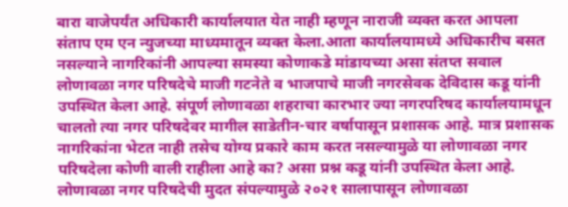बारा वाजेपर्यंत अधिकारी कार्यालयात येत नाही म्हणून नाराजी व्यक्त करत आपला संताप एम एन न्युजच्या माध्यमातून व्यक्त केला.आता कार्यालयामध्ये अधिकारीच बसत नसल्याने नागरिकांनी आपल्या समस्या कोणाकडे मांडायच्या असा संतप्त सवाल लोणावळा नगर परिषदेचे माजी गटनेते व भाजपाचे माजी नगरसेवक देविदास कडू यांनी उपस्थित केला आहे. संपूर्ण लोणावळा शहराचा कारभार ज्या नगरपरिषद कार्यालयामधून चालतो त्या नगर परिषदेवर मागील साडेतीन-चार वर्षापासून प्रशासक आहे. मात्र प्रशासक नागरिकांना भेटत नाही तसेच योग्य प्रकारे काम करत नसल्यामुळे या लोणावळा नगर परिषदेला कोणी वाली राहीला आहे का? असा प्रश्न कडू यांनी उपस्थित केला आहे. लोणावळा नगर परिषदेची मुदत संपल्यामुळे २०२१ सालापासून लोणावळा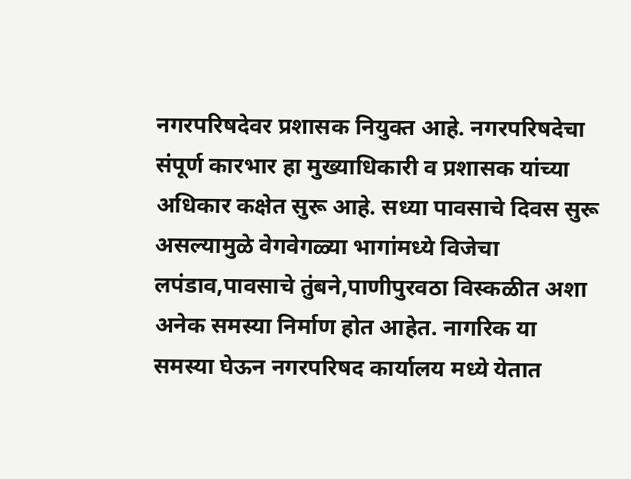नगरपरिषदेवर प्रशासक नियुक्त आहे. नगरपरिषदेचा संपूर्ण कारभार हा मुख्याधिकारी व प्रशासक यांच्या अधिकार कक्षेत सुरू आहे. सध्या पावसाचे दिवस सुरू असल्यामुळे वेगवेगळ्या भागांमध्ये विजेचा लपंडाव,पावसाचे तुंबने,पाणीपुरवठा विस्कळीत अशा अनेक समस्या निर्माण होत आहेत. नागरिक या समस्या घेऊन नगरपरिषद कार्यालय मध्ये येतात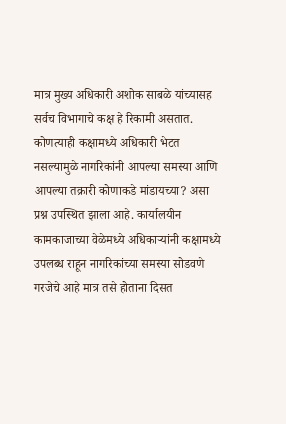मात्र मुख्य अधिकारी अशोक साबळे यांच्यासह सर्वच विभागाचे कक्ष हे रिकामी असतात. कोणत्याही कक्षामध्ये अधिकारी भेटत नसल्यामुळे नागरिकांनी आपल्या समस्या आणि आपल्या तक्रारी कोणाकडे मांडायच्या? असा प्रश्न उपस्थित झाला आहे. कार्यालयीन कामकाजाच्या वेळेमध्ये अधिकाऱ्यांनी कक्षामध्ये उपलब्ध राहून नागरिकांच्या समस्या सोडवणे गरजेचे आहे मात्र तसे होताना दिसत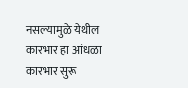नसल्यामुळे येथील कारभार हा आंधळा कारभार सुरू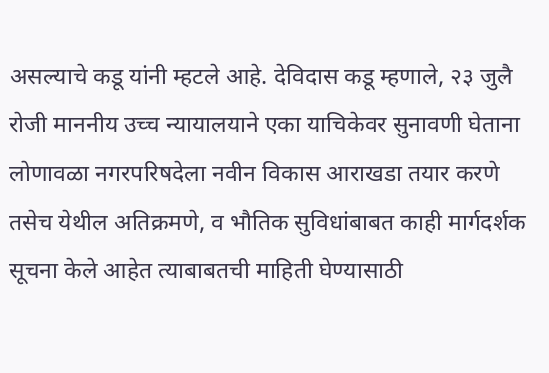असल्याचे कडू यांनी म्हटले आहे. देविदास कडू म्हणाले, २३ जुलै रोजी माननीय उच्च न्यायालयाने एका याचिकेवर सुनावणी घेताना लोणावळा नगरपरिषदेला नवीन विकास आराखडा तयार करणे तसेच येथील अतिक्रमणे, व भौतिक सुविधांबाबत काही मार्गदर्शक सूचना केले आहेत त्याबाबतची माहिती घेण्यासाठी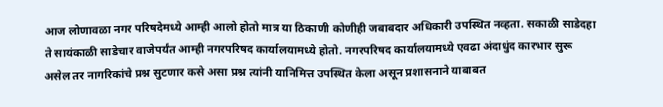आज लोणावळा नगर परिषदेमध्ये आम्ही आलो होतो मात्र या ठिकाणी कोणीही जबाबदार अधिकारी उपस्थित नव्हता. सकाळी साडेदहा ते सायंकाळी साडेचार वाजेपर्यंत आम्ही नगरपरिषद कार्यालयामध्ये होतो. नगरपरिषद कार्यालयामध्ये एवढा अंदाधुंद कारभार सुरू असेल तर नागरिकांचे प्रश्न सुटणार कसे असा प्रश्न त्यांनी यानिमित्त उपस्थित केला असून प्रशासनाने याबाबत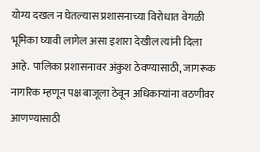योग्य दखल न घेतल्यास प्रशासनाच्या विरोधात वेगळी भूमिका घ्यावी लागेल असा इशारा देखील त्यांनी दिला आहे. पालिका प्रशासनावर अंकुश ठेवण्यासाठी, जागरूक नागरिक म्हणून पक्ष बाजूला ठेवून अधिकाऱ्यांना वठणीवर आणण्यासाठी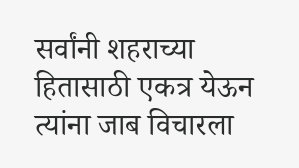सर्वांनी शहराच्या हितासाठी एकत्र येऊन त्यांना जाब विचारला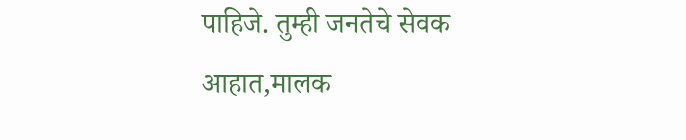पाहिजे. तुम्ही जनतेचे सेवक आहात,मालक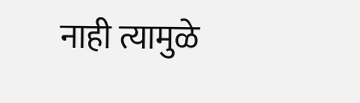नाही त्यामुळे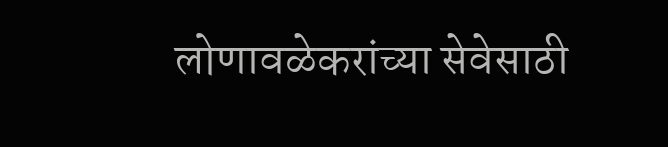लोणावळेकरांच्या सेवेसाठी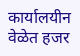कार्यालयीन वेळेत हजर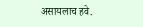असायलाच हवे.